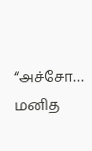“அச்சோ… மனித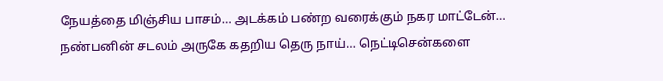நேயத்தை மிஞ்சிய பாசம்… அடக்கம் பண்ற வரைக்கும் நகர மாட்டேன்… நண்பனின் சடலம் அருகே கதறிய தெரு நாய்… நெட்டிசென்களை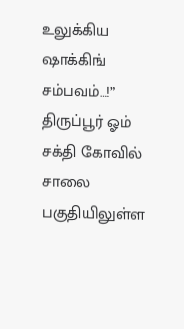உலுக்கிய ஷாக்கிங் சம்பவம்…!”
திருப்பூர் ஓம் சக்தி கோவில் சாலை பகுதியிலுள்ள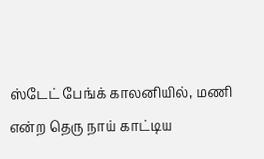ஸ்டேட் பேங்க் காலனியில், மணி என்ற தெரு நாய் காட்டிய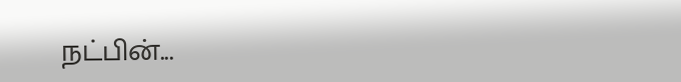நட்பின்...